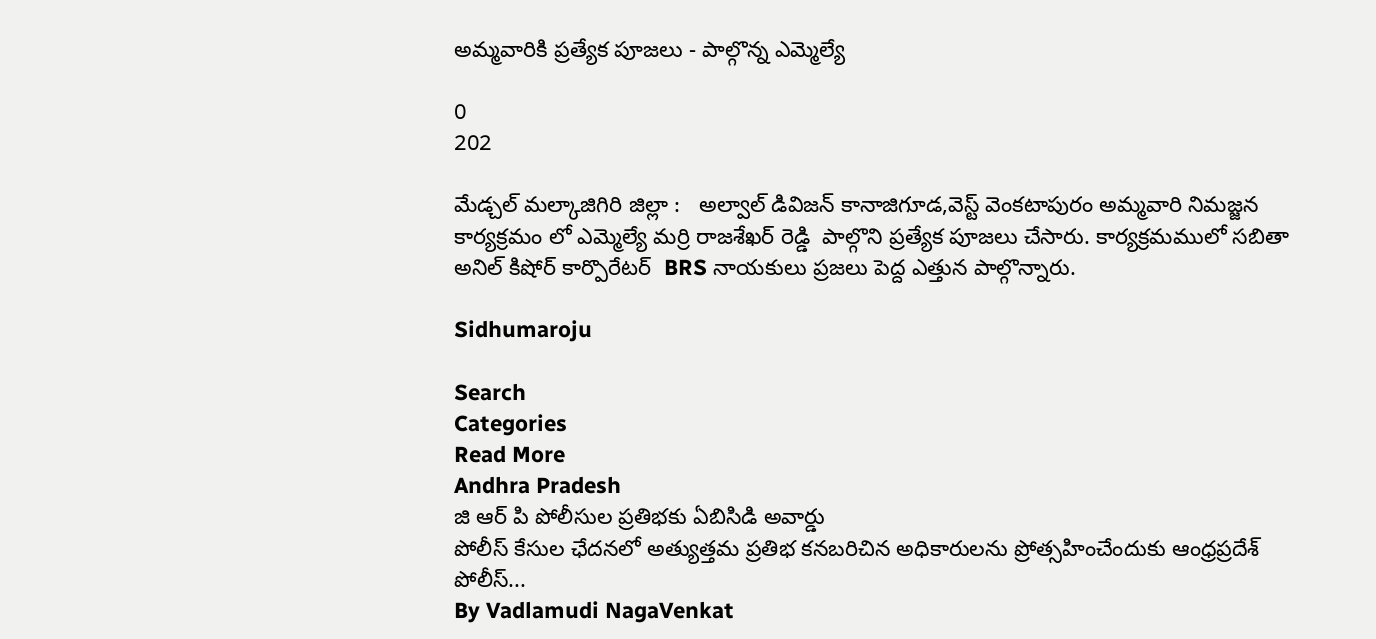అమ్మవారికి ప్రత్యేక పూజలు - పాల్గొన్న ఎమ్మెల్యే

0
202

మేడ్చల్ మల్కాజిగిరి జిల్లా :   అల్వాల్ డివిజన్ కానాజిగూడ,వెస్ట్ వెంకటాపురం అమ్మవారి నిమజ్జన కార్యక్రమం లో ఎమ్మెల్యే మర్రి రాజశేఖర్ రెడ్డి  పాల్గొని ప్రత్యేక పూజలు చేసారు. కార్యక్రమములో సబితా అనిల్ కిషోర్ కార్పొరేటర్  BRS నాయకులు ప్రజలు పెద్ద ఎత్తున పాల్గొన్నారు.

Sidhumaroju

Search
Categories
Read More
Andhra Pradesh
జి ఆర్ పి పోలీసుల ప్రతిభకు ఏబిసిడి అవార్డు
పోలీస్ కేసుల ఛేదనలో అత్యుత్తమ ప్రతిభ కనబరిచిన అధికారులను ప్రోత్సహించేందుకు ఆంధ్రప్రదేశ్ పోలీస్...
By Vadlamudi NagaVenkat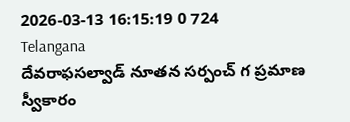2026-03-13 16:15:19 0 724
Telangana
దేవరాఫసల్వాడ్ నూతన సర్పంచ్ గ ప్రమాణ స్వీకారం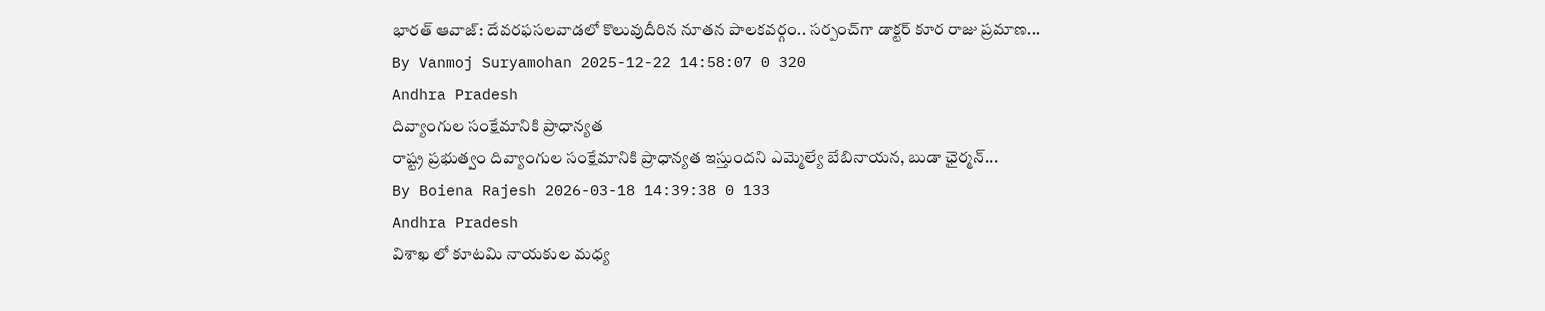భారత్ ఆవాజ్: దేవరఫసలవాడలో కొలువుదీరిన నూతన పాలకవర్గం.. సర్పంచ్‌గా డాక్టర్ కూర రాజు ప్రమాణ...
By Vanmoj Suryamohan 2025-12-22 14:58:07 0 320
Andhra Pradesh
దివ్యాంగుల సంక్షేమానికి ప్రాధాన్యత
రాష్ట్ర ప్రభుత్వం దివ్యాంగుల సంక్షేమానికి ప్రాధాన్యత ఇస్తుందని ఎమ్మెల్యే బేబినాయన, బుడా ఛైర్మన్...
By Boiena Rajesh 2026-03-18 14:39:38 0 133
Andhra Pradesh
విశాఖ లో కూటమి నాయకుల మధ్య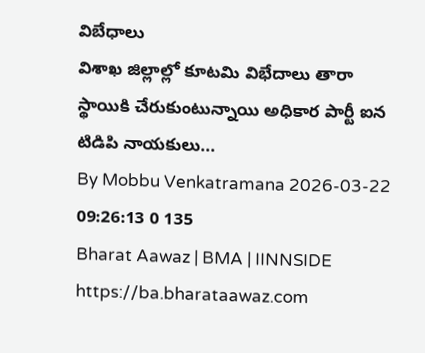విబేధాలు
విశాఖ జిల్లాల్లో కూటమి విభేదాలు తారా స్థాయికి చేరుకుంటున్నాయి అధికార పార్టీ ఐన టిడిపి నాయకులు...
By Mobbu Venkatramana 2026-03-22 09:26:13 0 135
Bharat Aawaz | BMA | IINNSIDE https://ba.bharataawaz.com